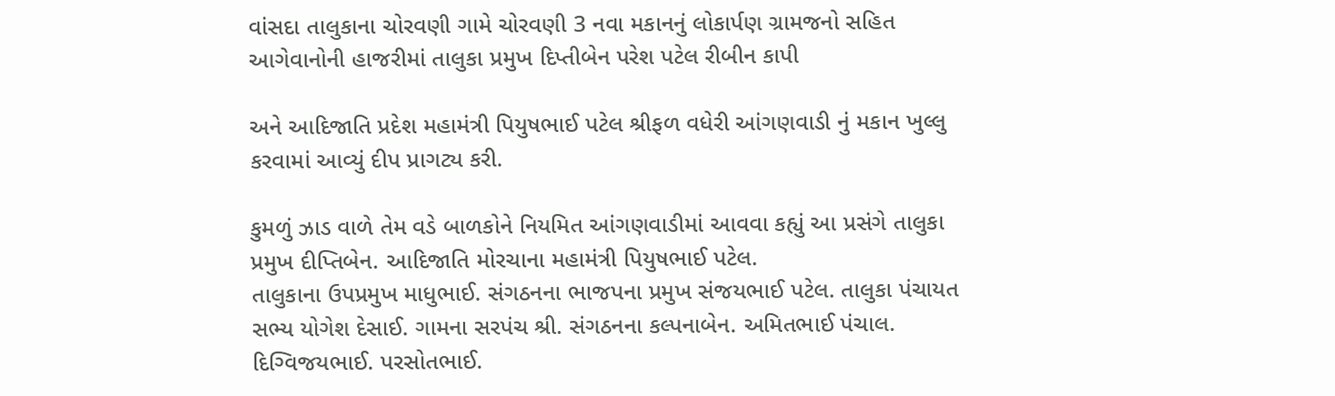વાંસદા તાલુકાના ચોરવણી ગામે ચોરવણી 3 નવા મકાનનું લોકાર્પણ ગ્રામજનો સહિત આગેવાનોની હાજરીમાં તાલુકા પ્રમુખ દિપ્તીબેન પરેશ પટેલ રીબીન કાપી

અને આદિજાતિ પ્રદેશ મહામંત્રી પિયુષભાઈ પટેલ શ્રીફળ વધેરી આંગણવાડી નું મકાન ખુલ્લુ કરવામાં આવ્યું દીપ પ્રાગટ્ય કરી.

કુમળું ઝાડ વાળે તેમ વડે બાળકોને નિયમિત આંગણવાડીમાં આવવા કહ્યું આ પ્રસંગે તાલુકા પ્રમુખ દીપ્તિબેન. આદિજાતિ મોરચાના મહામંત્રી પિયુષભાઈ પટેલ.
તાલુકાના ઉપપ્રમુખ માધુભાઈ. સંગઠનના ભાજપના પ્રમુખ સંજયભાઈ પટેલ. તાલુકા પંચાયત સભ્ય યોગેશ દેસાઈ. ગામના સરપંચ શ્રી. સંગઠનના કલ્પનાબેન. અમિતભાઈ પંચાલ. દિગ્વિજયભાઈ. પરસોતભાઈ.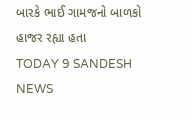બારકે ભાઈ ગામજનો બાળકો હાજર રહ્યા હતા
TODAY 9 SANDESH NEWS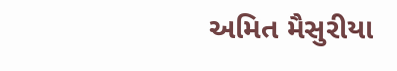અમિત મૈસુરીયા